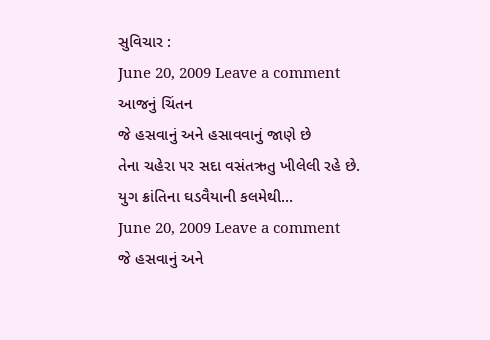સુવિચાર :
June 20, 2009 Leave a comment
આજનું ચિંતન
જે હસવાનું અને હસાવવાનું જાણે છે
તેના ચહેરા ૫ર સદા વસંતઋતુ ખીલેલી રહે છે.
યુગ ક્રાંતિના ઘડવૈયાની કલમેથી…
June 20, 2009 Leave a comment
જે હસવાનું અને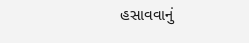હસાવવાનું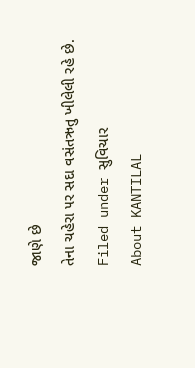જાણે છે
તેના ચહેરા ૫ર સદા વસંતઋતુ ખીલેલી રહે છે.
Filed under સુવિચાર
About KANTILAL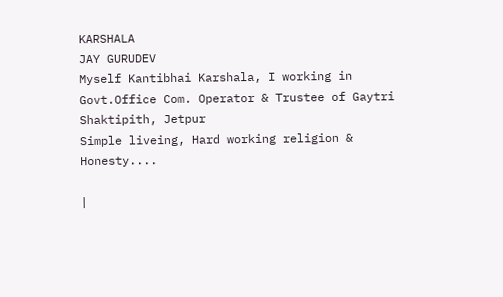KARSHALA
JAY GURUDEV
Myself Kantibhai Karshala, I working in Govt.Office Com. Operator & Trustee of Gaytri Shaktipith, Jetpur
Simple liveing, Hard working religion & Honesty....

|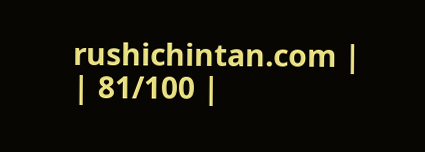rushichintan.com |
| 81/100 |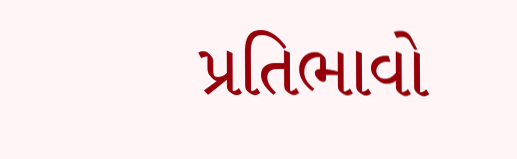પ્રતિભાવો